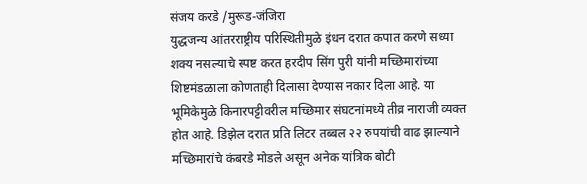संजय करडे /मुरूड-जंजिरा
युद्धजन्य आंतरराष्ट्रीय परिस्थितीमुळे इंधन दरात कपात करणे सध्या शक्य नसल्याचे स्पष्ट करत हरदीप सिंग पुरी यांनी मच्छिमारांच्या शिष्टमंडळाला कोणताही दिलासा देण्यास नकार दिला आहे. या भूमिकेमुळे किनारपट्टीवरील मच्छिमार संघटनांमध्ये तीव्र नाराजी व्यक्त होत आहे. डिझेल दरात प्रति लिटर तब्बल २२ रुपयांची वाढ झाल्याने मच्छिमारांचे कंबरडे मोडले असून अनेक यांत्रिक बोटी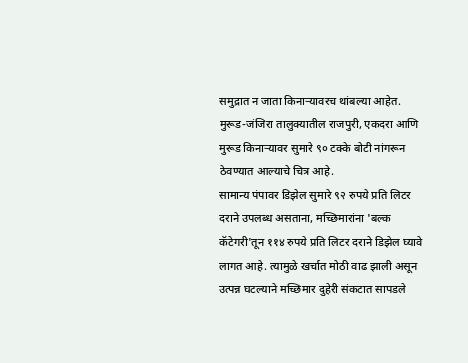समुद्रात न जाता किनाऱ्यावरच थांबल्या आहेत. मुरूड-जंजिरा तालुक्यातील राजपुरी, एकदरा आणि मुरूड किनाऱ्यावर सुमारे ९० टक्के बोटी नांगरून ठेवण्यात आल्याचे चित्र आहे.
सामान्य पंपावर डिझेल सुमारे ९२ रुपये प्रति लिटर दराने उपलब्ध असताना, मच्छिमारांना 'बल्क कॅटेगरी'तून ११४ रुपये प्रति लिटर दराने डिझेल घ्यावे लागत आहे. त्यामुळे खर्चात मोठी वाढ झाली असून उत्पन्न घटल्याने मच्छिमार दुहेरी संकटात सापडले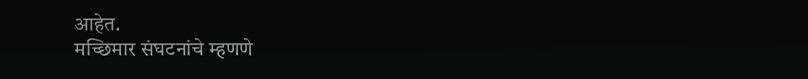आहेत.
मच्छिमार संघटनांचे म्हणणे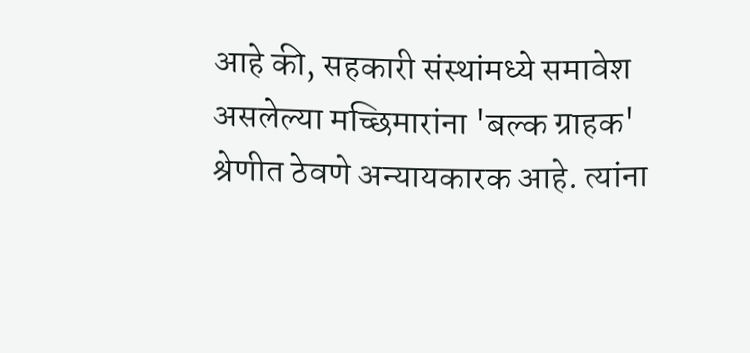आहे की, सहकारी संस्थांमध्ये समावेश असलेल्या मच्छिमारांना 'बल्क ग्राहक' श्रेणीत ठेवणे अन्यायकारक आहे. त्यांना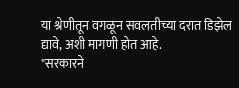या श्रेणीतून वगळून सवलतीच्या दरात डिझेल द्यावे, अशी मागणी होत आहे.
"सरकारने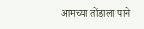आमच्या तोंडाला पाने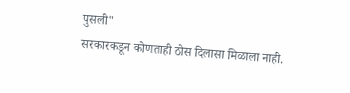पुसली"
सरकारकडून कोणताही ठोस दिलासा मिळाला नाही.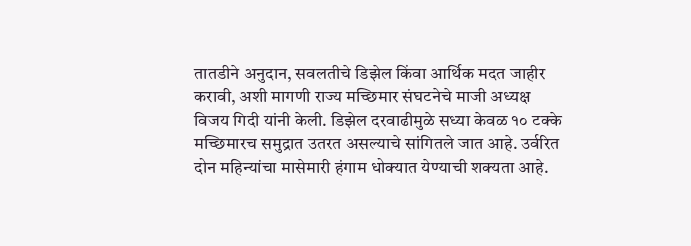तातडीने अनुदान, सवलतीचे डिझेल किंवा आर्थिक मदत जाहीर करावी, अशी मागणी राज्य मच्छिमार संघटनेचे माजी अध्यक्ष विजय गिदी यांनी केली. डिझेल दरवाढीमुळे सध्या केवळ १० टक्के मच्छिमारच समुद्रात उतरत असल्याचे सांगितले जात आहे. उर्वरित दोन महिन्यांचा मासेमारी हंगाम धोक्यात येण्याची शक्यता आहे.